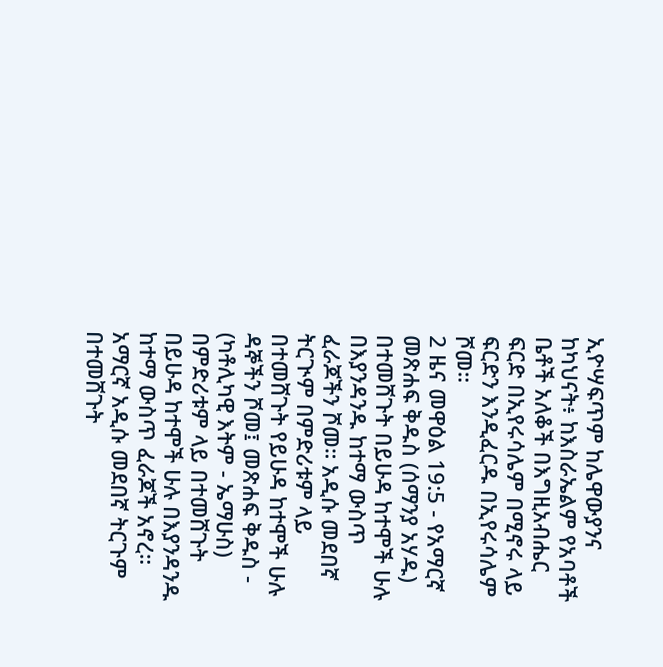ኢዮሣፍጥም ከሌዋውያንና ከካህናት፥ ከእስራኤልም የአባቶች ቤቶች አለቆች በእግዚአብሔር ፍርድ በኢየሩሳሌም በሚኖሩ ላይ ፍርድን እንዲፈርዱ በኢየሩሳሌም ሾመ።
2 ዜና መዋዕል 19:5 - የአማርኛ መጽሐፍ ቅዱስ (ሰማንያ አሃዱ) በተመሸጉት በይሁዳ ከተሞች ሁሉ በእያንዳንዱ ከተማ ውስጥ ፈራጆችን ሾመ። አዲሱ መደበኛ ትርጒም በምድሪቱም ላይ በተመሸጉት የይሁዳ ከተሞች ሁሉ ዳኞችን ሾመ፤ መጽሐፍ ቅዱስ - (ካቶሊካዊ እትም - ኤማሁስ) በምድሪቱም ላይ በተመሸጉት በይሁዳ ከተሞች ሁሉ በእያንዳንዱ ከተማ ውስጥ ፈራጆች አኖረ። አማርኛ አዲሱ መደበኛ ትርጉም በተመሸጉት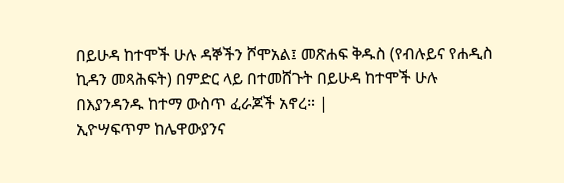በይሁዳ ከተሞች ሁሉ ዳኞችን ሾሞአል፤ መጽሐፍ ቅዱስ (የብሉይና የሐዲስ ኪዳን መጻሕፍት) በምድር ላይ በተመሸጉት በይሁዳ ከተሞች ሁሉ በእያንዳንዱ ከተማ ውስጥ ፈራጆች አኖረ። |
ኢዮሣፍጥም ከሌዋውያንና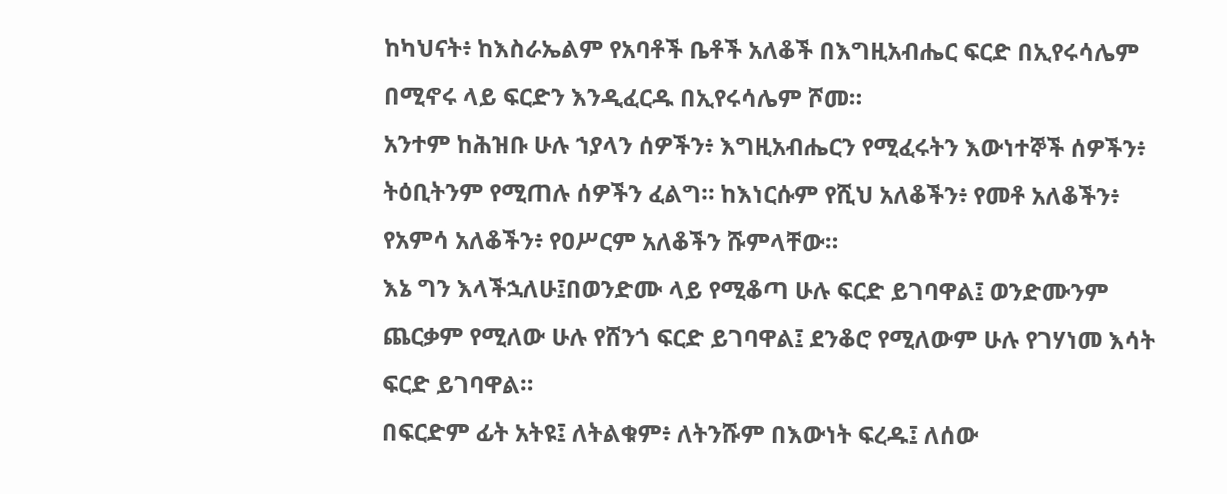ከካህናት፥ ከእስራኤልም የአባቶች ቤቶች አለቆች በእግዚአብሔር ፍርድ በኢየሩሳሌም በሚኖሩ ላይ ፍርድን እንዲፈርዱ በኢየሩሳሌም ሾመ።
አንተም ከሕዝቡ ሁሉ ኀያላን ሰዎችን፥ እግዚአብሔርን የሚፈሩትን እውነተኞች ሰዎችን፥ ትዕቢትንም የሚጠሉ ሰዎችን ፈልግ። ከእነርሱም የሺህ አለቆችን፥ የመቶ አለቆችን፥ የአምሳ አለቆችን፥ የዐሥርም አለቆችን ሹምላቸው።
እኔ ግን እላችኋለሁ፤በወንድሙ ላይ የሚቆጣ ሁሉ ፍርድ ይገባዋል፤ ወንድሙንም ጨርቃም የሚለው ሁሉ የሸንጎ ፍርድ ይገባዋል፤ ደንቆሮ የሚለውም ሁሉ የገሃነመ እሳት ፍርድ ይገባዋል።
በፍርድም ፊት አትዩ፤ ለትልቁም፥ ለትንሹም በእውነት ፍረዱ፤ ለሰው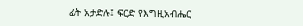ፊት አታድሉ፤ ፍርድ የእግዚአብሔር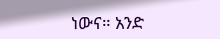ነውና። አንድ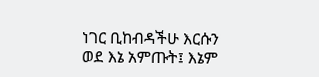ነገር ቢከብዳችሁ እርሱን ወደ እኔ አምጡት፤ እኔም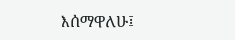እሰማዋለሁ፤